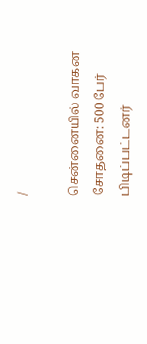/

சென்னையில் வாகன சோதனை: 500 பேர் பிடிப்பட்டனர்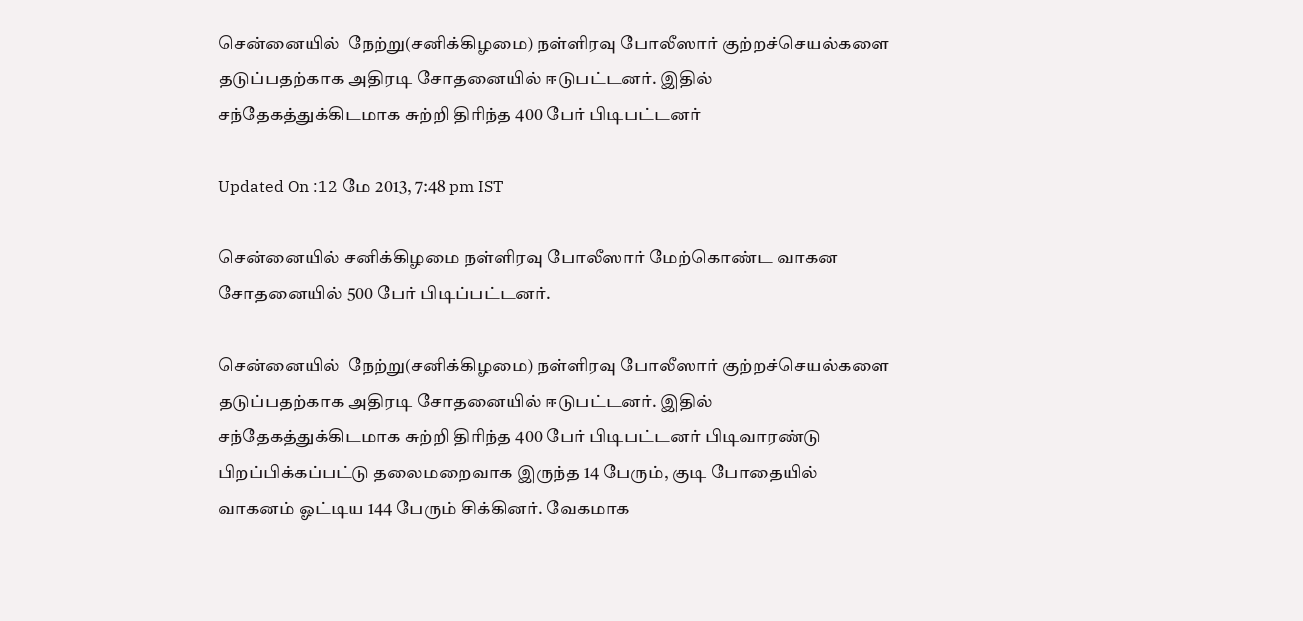சென்னையில்  நேற்று(சனிக்கிழமை) நள்ளிரவு போலீஸார் குற்றச்செயல்களை தடுப்பதற்காக அதிரடி சோதனையில் ஈடுபட்டனர். இதில் சந்தேகத்துக்கிடமாக சுற்றி திரிந்த 400 பேர் பிடிபட்டனர்

Updated On :12 மே 2013, 7:48 pm IST

சென்னையில் சனிக்கிழமை நள்ளிரவு போலீஸார் மேற்கொண்ட வாகன சோதனையில் 500 பேர் பிடிப்பட்டனர்.

சென்னையில்  நேற்று(சனிக்கிழமை) நள்ளிரவு போலீஸார் குற்றச்செயல்களை தடுப்பதற்காக அதிரடி சோதனையில் ஈடுபட்டனர். இதில் சந்தேகத்துக்கிடமாக சுற்றி திரிந்த 400 பேர் பிடிபட்டனர் பிடிவாரண்டு பிறப்பிக்கப்பட்டு தலைமறைவாக இருந்த 14 பேரும், குடி போதையில் வாகனம் ஓட்டிய 144 பேரும் சிக்கினர். வேகமாக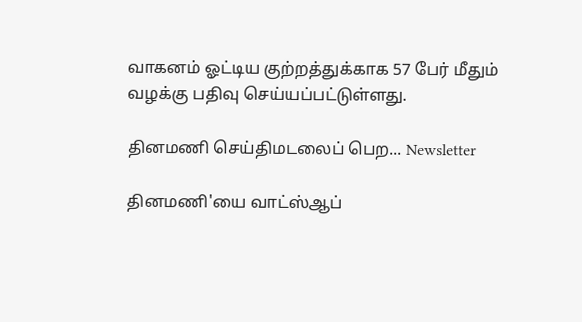வாகனம் ஓட்டிய குற்றத்துக்காக 57 பேர் மீதும் வழக்கு பதிவு செய்யப்பட்டுள்ளது.

தினமணி செய்திமடலைப் பெற... Newsletter

தினமணி'யை வாட்ஸ்ஆப்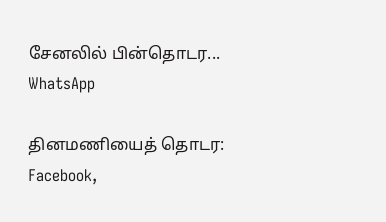சேனலில் பின்தொடர... WhatsApp

தினமணியைத் தொடர: Facebook,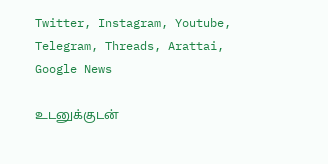Twitter, Instagram, Youtube, Telegram, Threads, Arattai, Google News

உடனுக்குடன்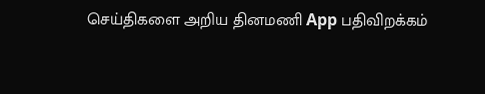செய்திகளை அறிய தினமணி App பதிவிறக்கம்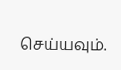செய்யவும்.